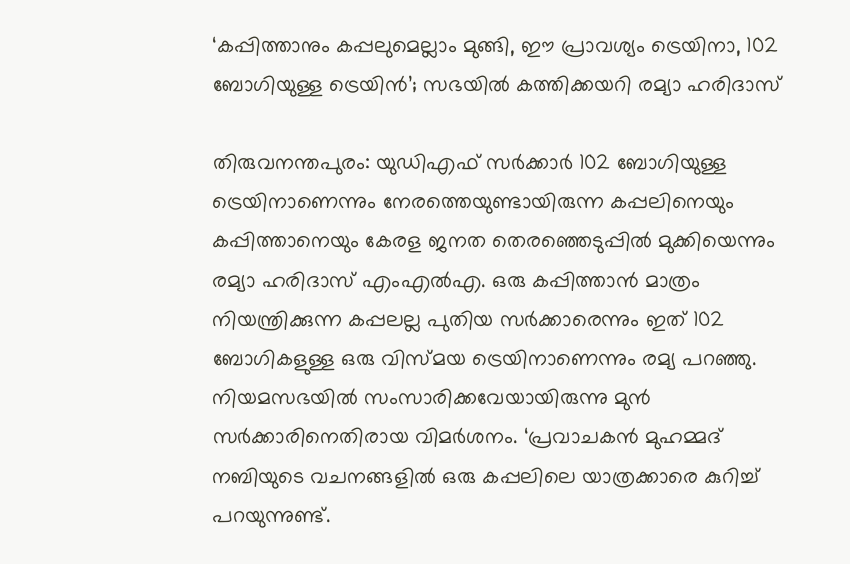‘കപ്പിത്താനും കപ്പലുമെല്ലാം മുങ്ങി, ഈ പ്രാവശ്യം ട്രെയിനാ, 102 ബോഗിയുള്ള ട്രെയിന്‍’; സഭയില്‍ കത്തിക്കയറി രമ്യാ ഹരിദാസ്

തിരുവനന്തപുരം: യുഡിഎഫ് സര്‍ക്കാര്‍ 102 ബോഗിയുള്ള ട്രെയിനാണെന്നും നേരത്തെയുണ്ടായിരുന്ന കപ്പലിനെയും കപ്പിത്താനെയും കേരള ജനത തെരഞ്ഞെടുപ്പില്‍ മുക്കിയെന്നും രമ്യാ ഹരിദാസ് എംഎല്‍എ. ഒരു കപ്പിത്താന്‍ മാത്രം നിയന്ത്രിക്കുന്ന കപ്പലല്ല പുതിയ സര്‍ക്കാരെന്നും ഇത് 102 ബോഗികളുള്ള ഒരു വിസ്മയ ട്രെയിനാണെന്നും രമ്യ പറഞ്ഞു. നിയമസഭയില്‍ സംസാരിക്കവേയായിരുന്നു മുന്‍ സര്‍ക്കാരിനെതിരായ വിമര്‍ശനം. ‘പ്രവാചകന്‍ മുഹമ്മദ് നബിയുടെ വചനങ്ങളില്‍ ഒരു കപ്പലിലെ യാത്രക്കാരെ കുറിച്ച് പറയുന്നുണ്ട്.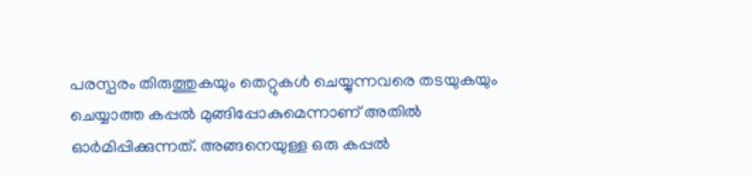പരസ്പരം തിരുത്തുകയും തെറ്റുകള്‍ ചെയ്യുന്നവരെ തടയുകയും ചെയ്യാത്ത കപ്പല്‍ മുങ്ങിപ്പോകുമെന്നാണ് അതില്‍ ഓര്‍മിപ്പിക്കുന്നത്. അങ്ങനെയുള്ള ഒരു കപ്പല്‍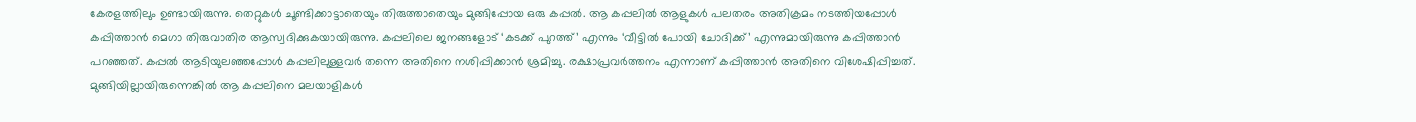കേരളത്തിലും ഉണ്ടായിരുന്നു. തെറ്റുകള്‍ ചൂണ്ടിക്കാട്ടാതെയും തിരുത്താതെയും മുങ്ങിപ്പോയ ഒരു കപ്പല്‍. ആ കപ്പലില്‍ ആളുകള്‍ പലതരം അതിക്രമം നടത്തിയപ്പോള്‍ കപ്പിത്താന്‍ മെഗാ തിരുവാതിര ആസ്വദിക്കുകയായിരുന്നു. കപ്പലിലെ ജനങ്ങളോട് ‘കടക്ക് പുറത്ത്’ എന്നും ‘വീട്ടില്‍ പോയി ചോദിക്ക്’ എന്നുമായിരുന്നു കപ്പിത്താന്‍ പറഞ്ഞത്. കപ്പല്‍ ആടിയുലഞ്ഞപ്പോള്‍ കപ്പലിലുള്ളവര്‍ തന്നെ അതിനെ നശിപ്പിക്കാന്‍ ശ്രമിച്ചു. രക്ഷാപ്രവര്‍ത്തനം എന്നാണ് കപ്പിത്താന്‍ അതിനെ വിശേഷിപ്പിച്ചത്. മുങ്ങിയില്ലായിരുന്നെങ്കില്‍ ആ കപ്പലിനെ മലയാളികള്‍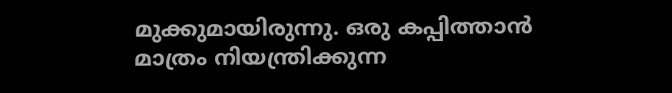മുക്കുമായിരുന്നു. ഒരു കപ്പിത്താന്‍ മാത്രം നിയന്ത്രിക്കുന്ന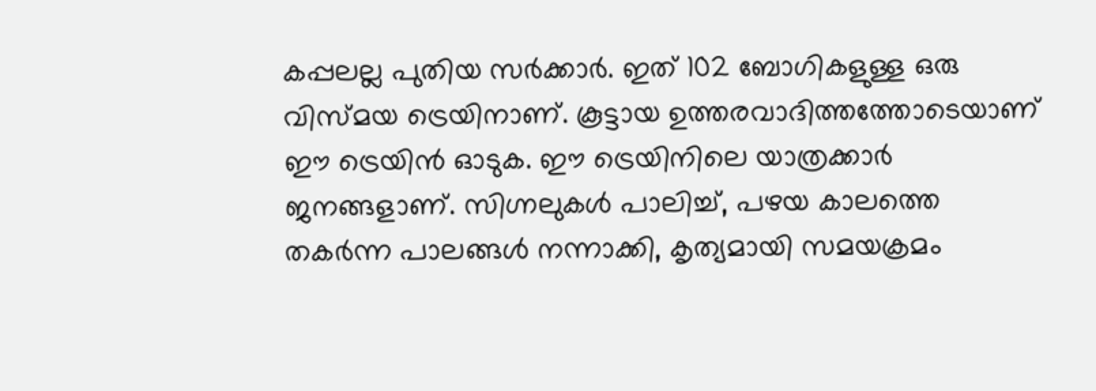കപ്പലല്ല പുതിയ സര്‍ക്കാര്‍. ഇത് 102 ബോഗികളുള്ള ഒരു വിസ്മയ ട്രെയിനാണ്. കൂട്ടായ ഉത്തരവാദിത്തത്തോടെയാണ് ഈ ട്രെയിന്‍ ഓടുക. ഈ ട്രെയിനിലെ യാത്രക്കാര്‍ ജനങ്ങളാണ്. സിഗ്നലുകള്‍ പാലിച്ച്, പഴയ കാലത്തെ തകര്‍ന്ന പാലങ്ങള്‍ നന്നാക്കി, കൃത്യമായി സമയക്രമം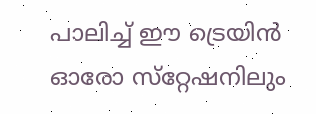പാലിച്ച് ഈ ട്രെയിന്‍ ഓരോ സ്‌റ്റേഷനിലും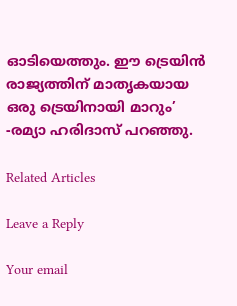ഓടിയെത്തും. ഈ ട്രെയിന്‍ രാജ്യത്തിന് മാതൃകയായ ഒരു ട്രെയിനായി മാറും’ -രമ്യാ ഹരിദാസ് പറഞ്ഞു.

Related Articles

Leave a Reply

Your email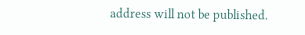address will not be published.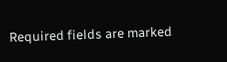Required fields are marked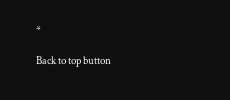*

Back to top button